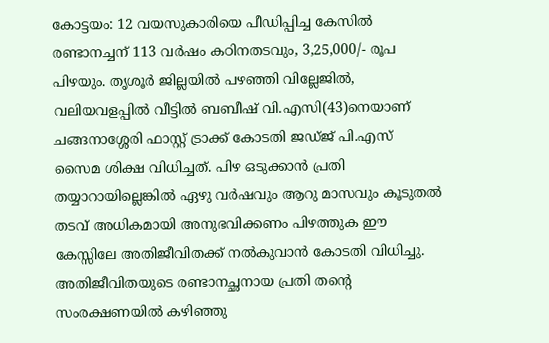കോട്ടയം: 12 വയസുകാരിയെ പീഡിപ്പിച്ച കേസിൽ രണ്ടാനച്ചന് 113 വർഷം കഠിനതടവും, 3,25,000/- രൂപ പിഴയും. തൃശൂർ ജില്ലയിൽ പഴഞ്ഞി വില്ലേജിൽ, വലിയവളപ്പിൽ വീട്ടിൽ ബബീഷ് വി.എസി(43)നെയാണ് ചങ്ങനാശ്ശേരി ഫാസ്റ്റ് ട്രാക്ക് കോടതി ജഡ്ജ് പി.എസ് സൈമ ശിക്ഷ വിധിച്ചത്. പിഴ ഒടുക്കാൻ പ്രതി തയ്യാറായില്ലെങ്കിൽ ഏഴു വർഷവും ആറു മാസവും കൂടുതൽ തടവ് അധികമായി അനുഭവിക്കണം പിഴത്തുക ഈ കേസ്സിലേ അതിജീവിതക്ക് നൽകുവാൻ കോടതി വിധിച്ചു. അതിജീവിതയുടെ രണ്ടാനച്ഛനായ പ്രതി തൻ്റെ സംരക്ഷണയിൽ കഴിഞ്ഞു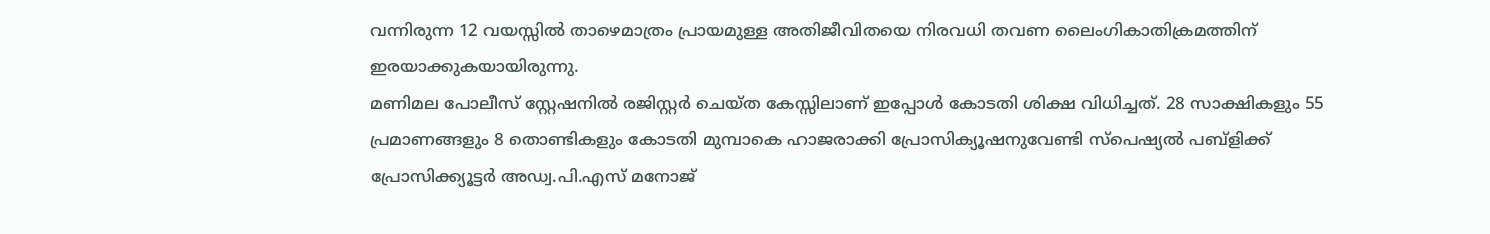വന്നിരുന്ന 12 വയസ്സിൽ താഴെമാത്രം പ്രായമുള്ള അതിജീവിതയെ നിരവധി തവണ ലൈംഗികാതിക്രമത്തിന് ഇരയാക്കുകയായിരുന്നു.
മണിമല പോലീസ് സ്റ്റേഷനിൽ രജിസ്റ്റർ ചെയ്ത കേസ്സിലാണ് ഇപ്പോൾ കോടതി ശിക്ഷ വിധിച്ചത്. 28 സാക്ഷികളും 55 പ്രമാണങ്ങളും 8 തൊണ്ടികളും കോടതി മുമ്പാകെ ഹാജരാക്കി പ്രോസിക്യൂഷനുവേണ്ടി സ്പെഷ്യൽ പബ്ളിക്ക് പ്രോസിക്ക്യൂട്ടർ അഡ്വ.പി.എസ് മനോജ്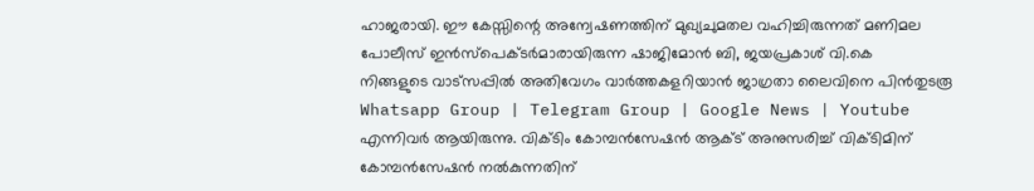ഹാജരായി. ഈ കേസ്സിന്റെ അന്വേഷണത്തിന് മുഖ്യചുമതല വഹിച്ചിരുന്നത് മണിമല പോലീസ് ഇൻസ്പെക്ടർമാരായിരുന്ന ഷാജിമോൻ ബി, ജയപ്രകാശ് വി.കെ
നിങ്ങളുടെ വാട്സപ്പിൽ അതിവേഗം വാർത്തകളറിയാൻ ജാഗ്രതാ ലൈവിനെ പിൻതുടരൂ Whatsapp Group | Telegram Group | Google News | Youtube
എന്നിവർ ആയിരുന്നു. വിക്ടിം കോമ്പൻസേഷൻ ആക്ട് അനുസരിച്ച് വിക്ടിമിന് കോമ്പൻസേഷൻ നൽകുന്നതിന്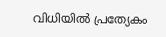വിധിയിൽ പ്രത്യേകം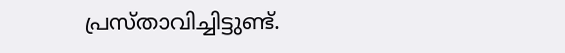പ്രസ്താവിച്ചിട്ടുണ്ട്.